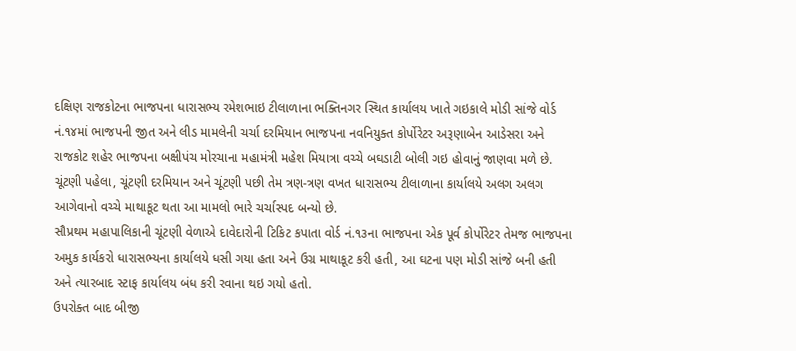દક્ષિણ રાજકોટના ભાજપના ધારાસભ્ય રમેશભાઇ ટીલાળાના ભક્તિનગર સ્થિત કાર્યાલય ખાતે ગઇકાલે મોડી સાંજે વોર્ડ નં.૧૪માં ભાજપની જીત અને લીડ મામલેની ચર્ચા દરમિયાન ભાજપના નવનિયુક્ત કોર્પોરેટર અરૂણાબેન આડેસરા અને રાજકોટ શહેર ભાજપના બક્ષીપંચ મોરચાના મહામંત્રી મહેશ મિયાત્રા વચ્ચે બઘડાટી બોલી ગઇ હોવાનું જાણવા મળે છે. ચૂંટણી પહેલા, ચૂંટણી દરમિયાન અને ચૂંટણી પછી તેમ ત્રણ-ત્રણ વખત ધારાસભ્ય ટીલાળાના કાર્યાલયે અલગ અલગ આગેવાનો વચ્ચે માથાકૂટ થતા આ મામલો ભારે ચર્ચાસ્પદ બન્યો છે.
સૌપ્રથમ મહાપાલિકાની ચૂંટણી વેળાએ દાવેદારોની ટિકિટ કપાતા વોર્ડ નં.૧૩ના ભાજપના એક પૂર્વ કોર્પોરેટર તેમજ ભાજપના અમુક કાર્યકરો ધારાસભ્યના કાર્યાલયે ધસી ગયા હતા અને ઉગ્ર માથાકૂટ કરી હતી, આ ઘટના પણ મોડી સાંજે બની હતી અને ત્યારબાદ સ્ટાફ કાર્યાલય બંધ કરી રવાના થઇ ગયો હતો.
ઉપરોક્ત બાદ બીજી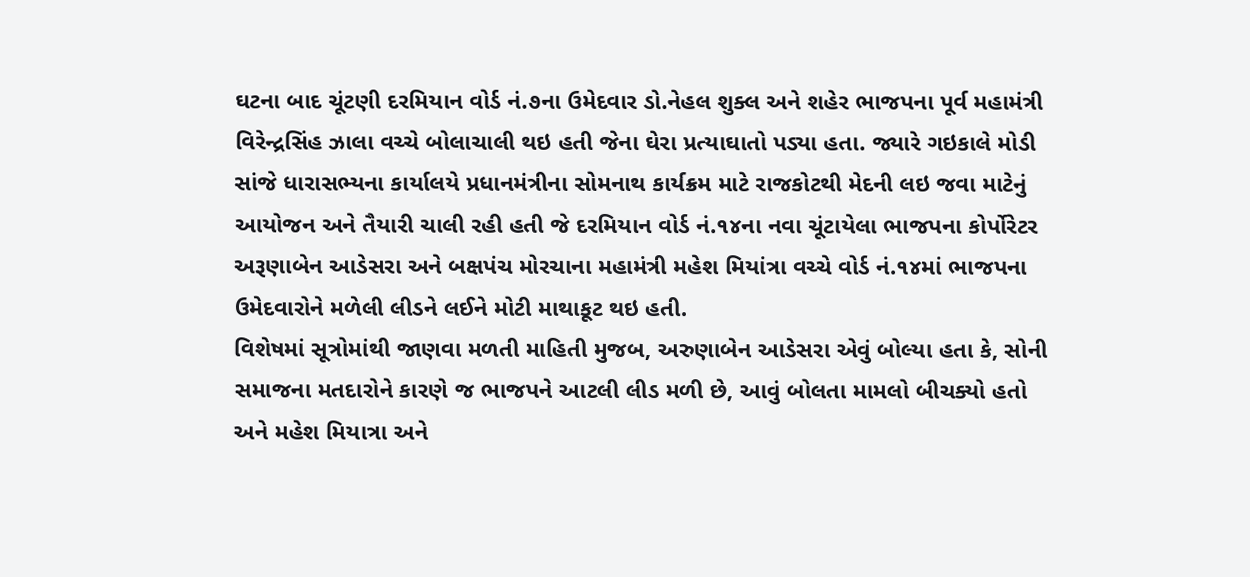ઘટના બાદ ચૂંટણી દરમિયાન વોર્ડ નં.૭ના ઉમેદવાર ડો.નેહલ શુક્લ અને શહેર ભાજપના પૂર્વ મહામંત્રી વિરેન્દ્રસિંહ ઝાલા વચ્ચે બોલાચાલી થઇ હતી જેના ઘેરા પ્રત્યાઘાતો પડ્યા હતા. જ્યારે ગઇકાલે મોડી સાંજે ધારાસભ્યના કાર્યાલયે પ્રધાનમંત્રીના સોમનાથ કાર્યક્રમ માટે રાજકોટથી મેદની લઇ જવા માટેનું આયોજન અને તૈયારી ચાલી રહી હતી જે દરમિયાન વોર્ડ નં.૧૪ના નવા ચૂંટાયેલા ભાજપના કોર્પોરેટર અરૂણાબેન આડેસરા અને બક્ષપંચ મોરચાના મહામંત્રી મહેશ મિયાંત્રા વચ્ચે વોર્ડ નં.૧૪માં ભાજપના ઉમેદવારોને મળેલી લીડને લઈને મોટી માથાકૂટ થઇ હતી.
વિશેષમાં સૂત્રોમાંથી જાણવા મળતી માહિતી મુજબ, અરુણાબેન આડેસરા એવું બોલ્યા હતા કે, સોની સમાજના મતદારોને કારણે જ ભાજપને આટલી લીડ મળી છે, આવું બોલતા મામલો બીચક્યો હતો અને મહેશ મિયાત્રા અને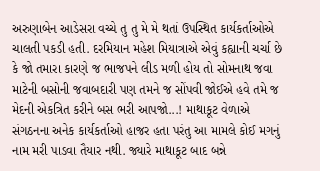અરુણાબેન આડેસરા વચ્ચે તુ તુ મે મે થતાં ઉપસ્થિત કાર્યકર્તાઓએ ચાલતી પકડી હતી. દરમિયાન મહેશ મિયાત્રાએ એવું કહ્યાની ચર્ચા છે કે જો તમારા કારણે જ ભાજપને લીડ મળી હોય તો સોમનાથ જવા માટેની બસોની જવાબદારી પણ તમને જ સોંપવી જોઈએ હવે તમે જ મેદની એકત્રિત કરીને બસ ભરી આપજો...! માથાકૂટ વેળાએ સંગઠનના અનેક કાર્યકર્તાઓ હાજર હતા પરંતુ આ મામલે કોઈ મગનું નામ મરી પાડવા તૈયાર નથી. જ્યારે માથાકૂટ બાદ બન્ને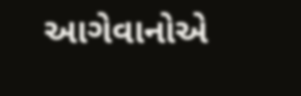આગેવાનોએ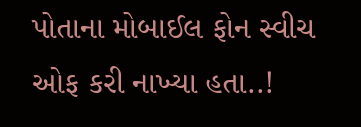પોતાના મોબાઈલ ફોન સ્વીચ ઓફ કરી નાખ્યા હતા..!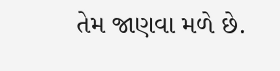તેમ જાણવા મળે છે.